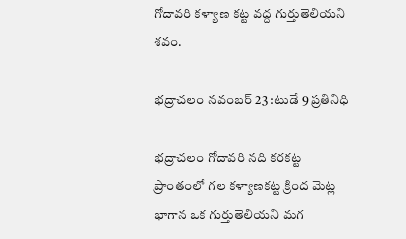గోదావరి కళ్యాణ కట్ట వద్ద గుర్తుతెలియని శవం.

భద్రాచలం నవంబర్ 23 :టుడే 9 ప్రతినిధి

భద్రాచలం గోదావరి నది కరకట్ట ప్రాంతంలో గల కళ్యాణకట్ట క్రింద మెట్ల భాగాన ఒక గుర్తుతెలియని మగ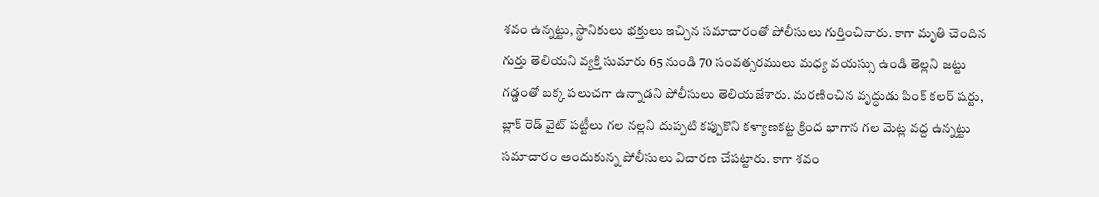శవం ఉన్నట్టు, స్థానికులు భక్తులు ఇచ్చిన సమాచారంతో పోలీసులు గుర్తించినారు. కాగా మృతి చెందిన గుర్తు తెలియని వ్యక్తి సుమారు 65 నుండి 70 సంవత్సరములు మధ్య వయస్సు ఉండి తెల్లని జట్టు గడ్డంతో బక్క పలుచగా ఉన్నాడని పోలీసులు తెలియజేశారు. మరణించిన వృద్ధుడు పింక్ కలర్ షర్టు, బ్లాక్ రెడ్ వైట్ పట్టీలు గల నల్లని దుప్పటి కప్పుకొని కళ్యాణకట్ట క్రింద భాగాన గల మెట్ల వద్ద ఉన్నట్టు సమాచారం అందుకున్న పోలీసులు విచారణ చేపట్టారు. కాగా శవం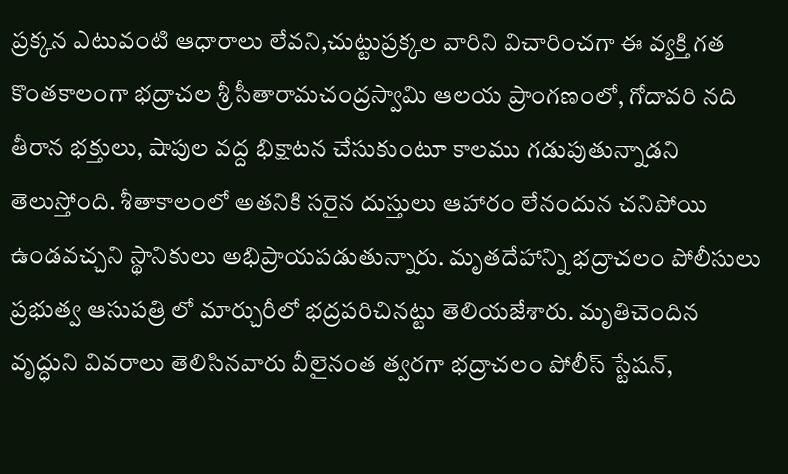ప్రక్కన ఎటువంటి ఆధారాలు లేవని,చుట్టుప్రక్కల వారిని విచారించగా ఈ వ్యక్తి గత కొంతకాలంగా భద్రాచల శ్రీ సీతారామచంద్రస్వామి ఆలయ ప్రాంగణంలో, గోదావరి నది తీరాన భక్తులు, షాపుల వద్ద భిక్షాటన చేసుకుంటూ కాలము గడుపుతున్నాడని తెలుస్తోంది. శీతాకాలంలో అతనికి సరైన దుస్తులు ఆహారం లేనందున చనిపోయి ఉండవచ్చని స్థానికులు అభిప్రాయపడుతున్నారు. మృతదేహాన్ని భద్రాచలం పోలీసులు ప్రభుత్వ ఆసుపత్రి లో మార్చురీలో భద్రపరిచినట్టు తెలియజేశారు. మృతిచెందిన వృద్ధుని వివరాలు తెలిసినవారు వీలైనంత త్వరగా భద్రాచలం పోలీస్ స్టేషన్,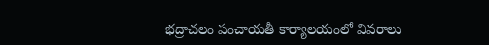భద్రాచలం పంచాయతీ కార్యాలయంలో వివరాలు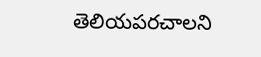తెలియపరచాలని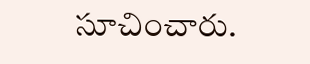సూచించారు.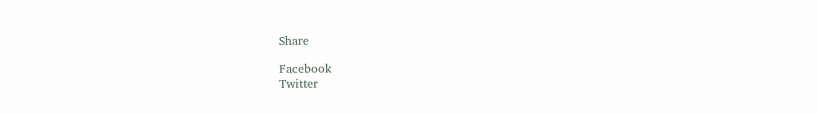Share

Facebook
Twitter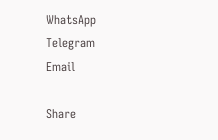WhatsApp
Telegram
Email

Share